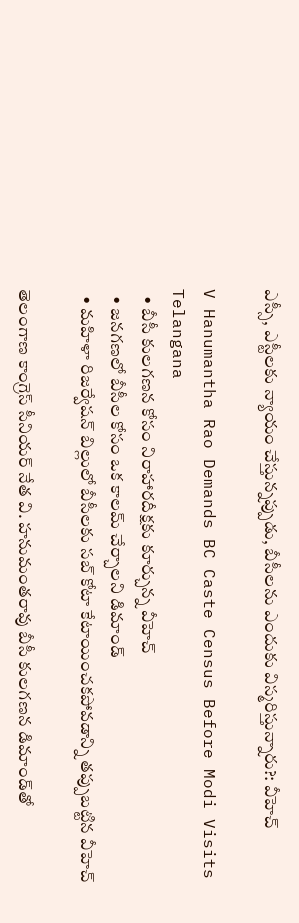ఎస్సీ, ఎస్టీలకు న్యాయం చేస్తున్నప్పుడు, బీసీలను ఎందుకు విస్మరిస్తున్నారు?: వీహెచ్

V Hanumantha Rao Demands BC Caste Census Before Modi Visits Telangana
  • బీసీ కులగణన కోసం నిరాహారదీక్షకు కూర్చున్న వీహెచ్
  • జనగణలో బీసీల కోసం ఒక కాలమ్ చేర్చాలని డిమాండ్
  • మహిళా రిజర్వేషన్ బిల్లులో బీసీలకు సబ్ కోటా కేటాయించకపోవడాన్ని తప్పుబట్టిన వీహెచ్

తెలంగాణ కాంగ్రెస్ సీనియర్ నేత వి. హనుమంతరావు బీసీ కులగణన డిమాండ్‌తో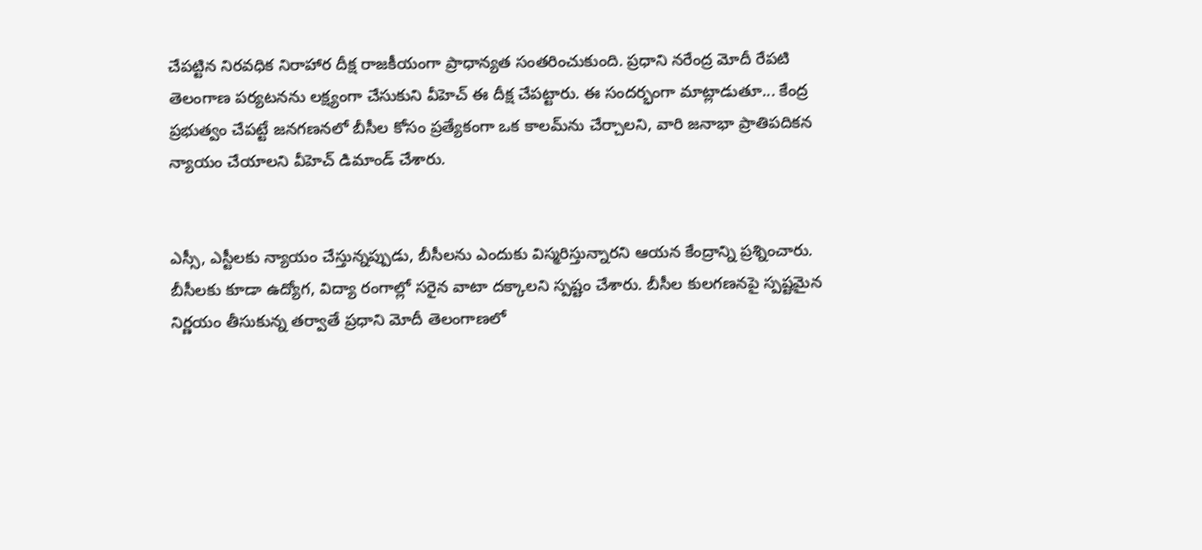చేపట్టిన నిరవధిక నిరాహార దీక్ష రాజకీయంగా ప్రాధాన్యత సంతరించుకుంది. ప్రధాని నరేంద్ర మోదీ రేపటి తెలంగాణ పర్యటనను లక్ష్యంగా చేసుకుని వీహెచ్ ఈ దీక్ష చేపట్టారు. ఈ సందర్భంగా మాట్లాడుతూ... కేంద్ర ప్రభుత్వం చేపట్టే జనగణనలో బీసీల కోసం ప్రత్యేకంగా ఒక కాలమ్‌ను చేర్చాలని, వారి జనాభా ప్రాతిపదికన న్యాయం చేయాలని వీహెచ్ డిమాండ్ చేశారు.


ఎస్సీ, ఎస్టీలకు న్యాయం చేస్తున్నప్పుడు, బీసీలను ఎందుకు విస్మరిస్తున్నారని ఆయన కేంద్రాన్ని ప్రశ్నించారు. బీసీలకు కూడా ఉద్యోగ, విద్యా రంగాల్లో సరైన వాటా దక్కాలని స్పష్టం చేశారు. బీసీల కులగణనపై స్పష్టమైన నిర్ణయం తీసుకున్న తర్వాతే ప్రధాని మోదీ తెలంగాణలో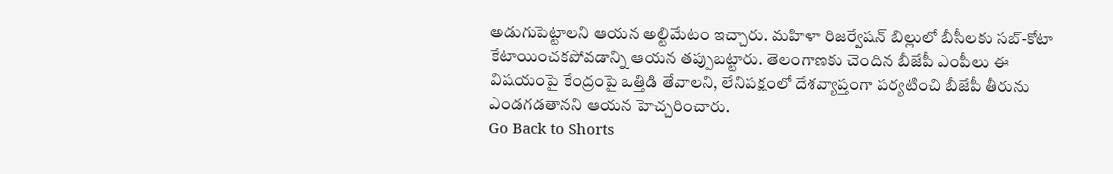అడుగుపెట్టాలని ఆయన అల్టిమేటం ఇచ్చారు. మహిళా రిజర్వేషన్ బిల్లులో బీసీలకు సబ్-కోటా కేటాయించకపోవడాన్ని ఆయన తప్పుబట్టారు. తెలంగాణకు చెందిన బీజేపీ ఎంపీలు ఈ విషయంపై కేంద్రంపై ఒత్తిడి తేవాలని, లేనిపక్షంలో దేశవ్యాప్తంగా పర్యటించి బీజేపీ తీరును ఎండగడతానని ఆయన హెచ్చరించారు.
Go Back to Shorts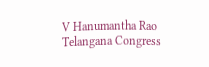V Hanumantha Rao
Telangana Congress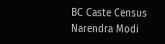BC Caste Census
Narendra Modi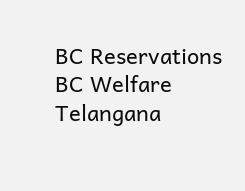BC Reservations
BC Welfare
Telangana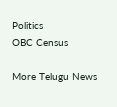Politics
OBC Census

More Telugu News